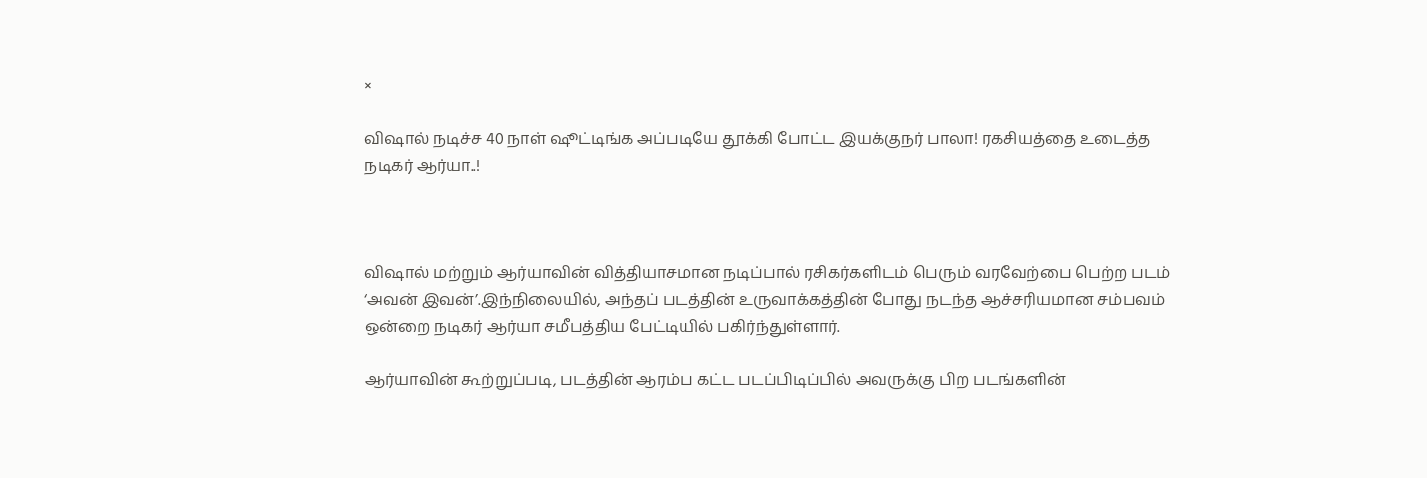×

விஷால் நடிச்ச 40 நாள் ஷூட்டிங்க அப்படியே தூக்கி போட்ட இயக்குநர் பாலா! ரகசியத்தை உடைத்த நடிகர் ஆர்யா..!



விஷால் மற்றும் ஆர்யாவின் வித்தியாசமான நடிப்பால் ரசிகர்களிடம் பெரும் வரவேற்பை பெற்ற படம்  ‘அவன் இவன்’.இந்நிலையில், அந்தப் படத்தின் உருவாக்கத்தின் போது நடந்த ஆச்சரியமான சம்பவம் ஒன்றை நடிகர் ஆர்யா சமீபத்திய பேட்டியில் பகிர்ந்துள்ளார்.

ஆர்யாவின் கூற்றுப்படி, படத்தின் ஆரம்ப கட்ட படப்பிடிப்பில் அவருக்கு பிற படங்களின்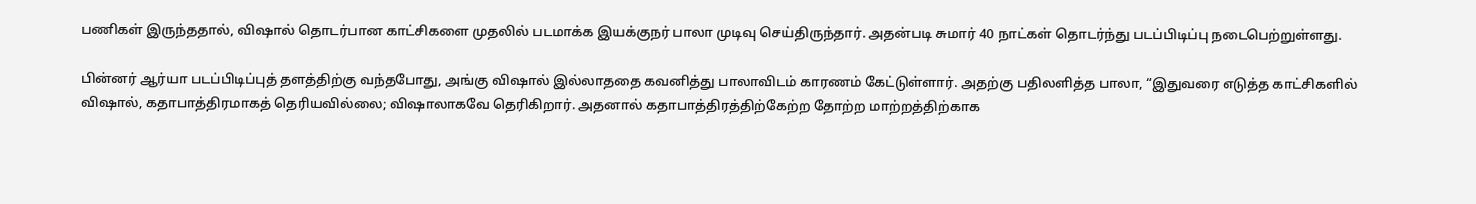பணிகள் இருந்ததால், விஷால் தொடர்பான காட்சிகளை முதலில் படமாக்க இயக்குநர் பாலா முடிவு செய்திருந்தார். அதன்படி சுமார் 40 நாட்கள் தொடர்ந்து படப்பிடிப்பு நடைபெற்றுள்ளது.

பின்னர் ஆர்யா படப்பிடிப்புத் தளத்திற்கு வந்தபோது, அங்கு விஷால் இல்லாததை கவனித்து பாலாவிடம் காரணம் கேட்டுள்ளார். அதற்கு பதிலளித்த பாலா, “இதுவரை எடுத்த காட்சிகளில் விஷால், கதாபாத்திரமாகத் தெரியவில்லை; விஷாலாகவே தெரிகிறார். அதனால் கதாபாத்திரத்திற்கேற்ற தோற்ற மாற்றத்திற்காக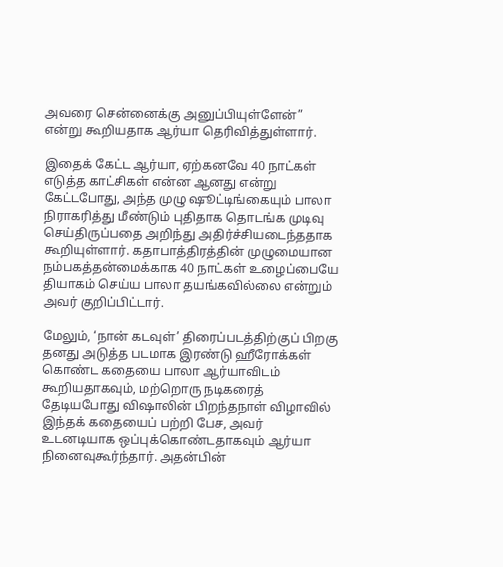அவரை சென்னைக்கு அனுப்பியுள்ளேன்” என்று கூறியதாக ஆர்யா தெரிவித்துள்ளார்.

இதைக் கேட்ட ஆர்யா, ஏற்கனவே 40 நாட்கள் எடுத்த காட்சிகள் என்ன ஆனது என்று கேட்டபோது, அந்த முழு ஷூட்டிங்கையும் பாலா நிராகரித்து மீண்டும் புதிதாக தொடங்க முடிவு செய்திருப்பதை அறிந்து அதிர்ச்சியடைந்ததாக கூறியுள்ளார். கதாபாத்திரத்தின் முழுமையான நம்பகத்தன்மைக்காக 40 நாட்கள் உழைப்பையே தியாகம் செய்ய பாலா தயங்கவில்லை என்றும் அவர் குறிப்பிட்டார்.

மேலும், ‘நான் கடவுள்’ திரைப்படத்திற்குப் பிறகு தனது அடுத்த படமாக இரண்டு ஹீரோக்கள் கொண்ட கதையை பாலா ஆர்யாவிடம் கூறியதாகவும், மற்றொரு நடிகரைத் தேடியபோது விஷாலின் பிறந்தநாள் விழாவில் இந்தக் கதையைப் பற்றி பேச, அவர் உடனடியாக ஒப்புக்கொண்டதாகவும் ஆர்யா நினைவுகூர்ந்தார். அதன்பின்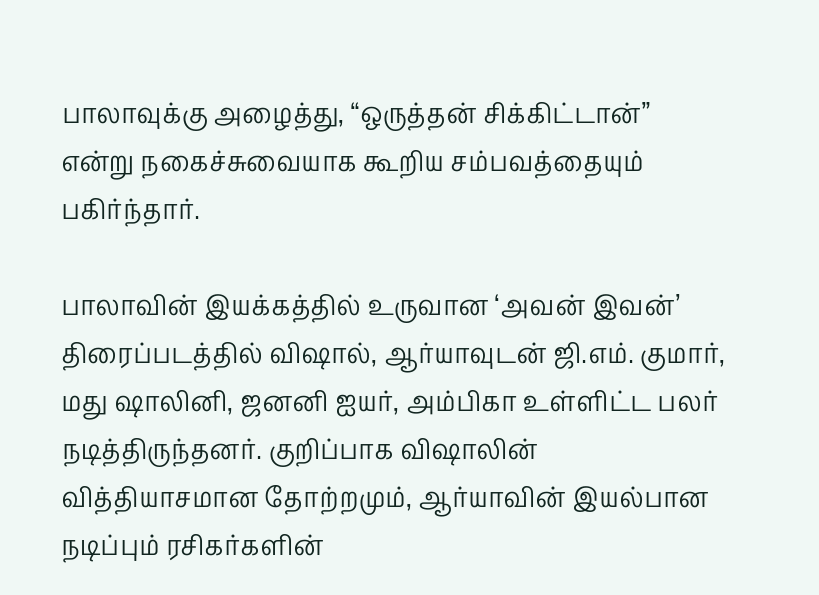பாலாவுக்கு அழைத்து, “ஒருத்தன் சிக்கிட்டான்” என்று நகைச்சுவையாக கூறிய சம்பவத்தையும் பகிர்ந்தார்.

பாலாவின் இயக்கத்தில் உருவான ‘அவன் இவன்’ திரைப்படத்தில் விஷால், ஆர்யாவுடன் ஜி.எம். குமார், மது ஷாலினி, ஜனனி ஐயர், அம்பிகா உள்ளிட்ட பலர் நடித்திருந்தனர். குறிப்பாக விஷாலின் வித்தியாசமான தோற்றமும், ஆர்யாவின் இயல்பான நடிப்பும் ரசிகர்களின்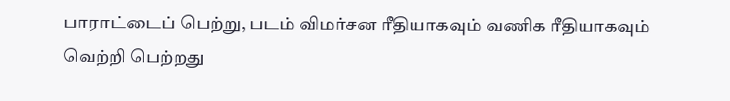பாராட்டைப் பெற்று, படம் விமர்சன ரீதியாகவும் வணிக ரீதியாகவும் வெற்றி பெற்றது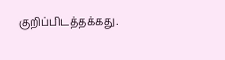குறிப்பிடத்தக்கது.